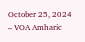October 25, 2024 – VOA Amharic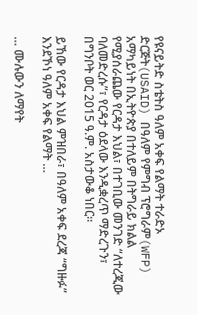የዩናይትድ ስቴትስ ዓለም አቀፍ የልማት ተራድኦ ድርጅት(USAID) በዓለም የምግብ ፕሮግራም(WFP) አማካይነት በኢትዮጵያ በተለይም በትግራይ ክልል የሚያሰራጨው የርዳታ እህል፣ በተገቢው መንገድ “ለተረጂው ባለመድረሱ”፣ የርዳታ ዕደላው እንዲቋረጥ ማድረጉን፣ በግንቦት ወር 2015 ዓ.ም. አስታውቆ ነበር።

ይኸው የርዳታ እህል ምዝበራ፣ በዓለም አቀፍ ደረጃ “ግዙፉ” እንደኾነ ዓለም አቀፍ የልማት …

… ሙሉውን ለማየት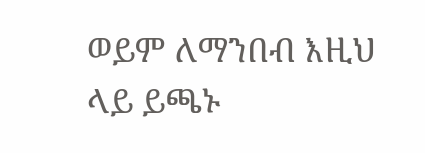ወይም ለማንበብ እዚህ ላይ ይጫኑ